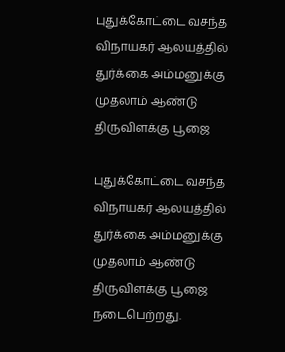புதுக்கோட்டை வசந்த விநாயகர் ஆலயத்தில் துர்க்கை அம்மனுக்கு முதலாம் ஆண்டு திருவிளக்கு பூஜை

புதுக்கோட்டை வசந்த விநாயகர் ஆலயத்தில் துர்க்கை அம்மனுக்கு முதலாம் ஆண்டு திருவிளக்கு பூஜை நடைபெற்றது.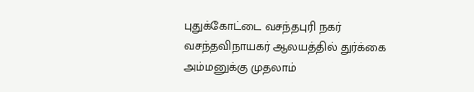புதுக்கோட்டை வசந்தபுரி நகர் வசந்தவிநாயகர் ஆலயத்தில் துர்க்கை அம்மனுக்கு முதலாம்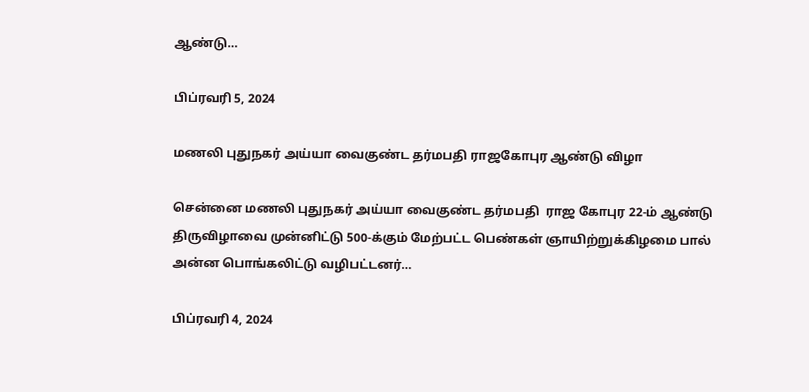ஆண்டு…

பிப்ரவரி 5, 2024

மணலி புதுநகர் அய்யா வைகுண்ட தர்மபதி ராஜகோபுர ஆண்டு விழா

சென்னை மணலி புதுநகர் அய்யா வைகுண்ட தர்மபதி  ராஜ கோபுர 22-ம் ஆண்டு திருவிழாவை முன்னிட்டு 500-க்கும் மேற்பட்ட பெண்கள் ஞாயிற்றுக்கிழமை பால் அன்ன பொங்கலிட்டு வழிபட்டனர்…

பிப்ரவரி 4, 2024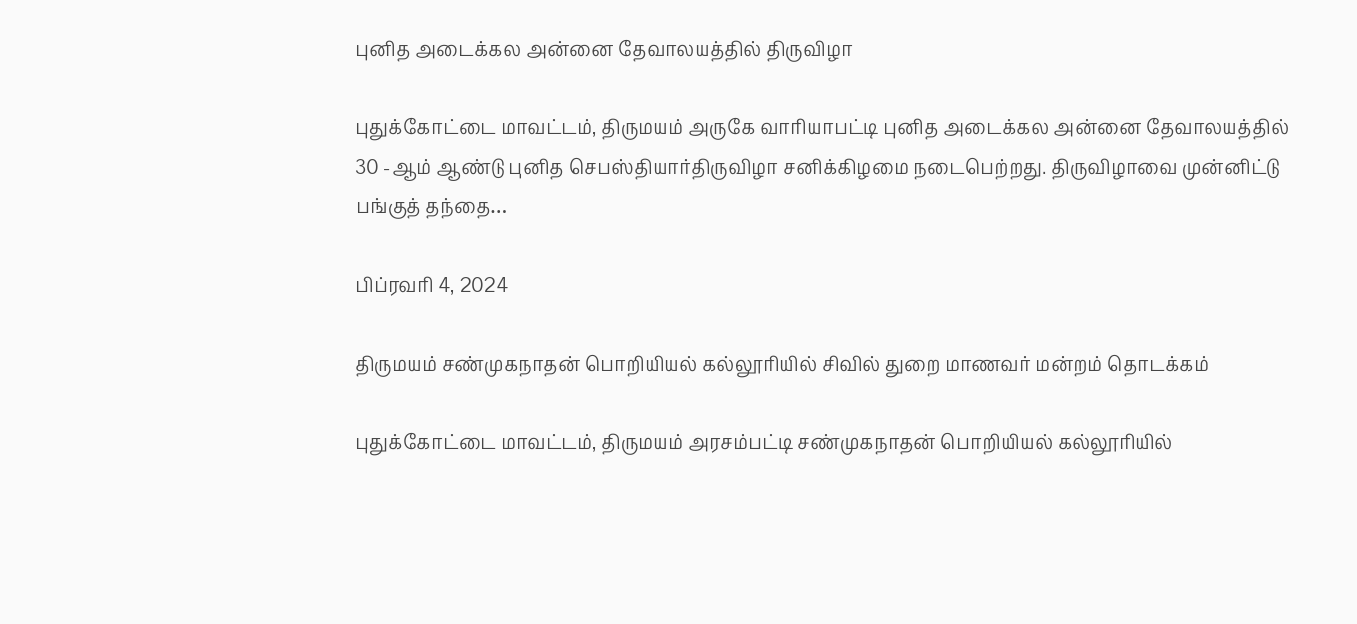புனித அடைக்கல அன்னை தேவாலயத்தில் திருவிழா

புதுக்கோட்டை மாவட்டம், திருமயம் அருகே வாரியாபட்டி புனித அடைக்கல அன்னை தேவாலயத்தில் 30 -ஆம் ஆண்டு புனித செபஸ்தியார்திருவிழா சனிக்கிழமை நடைபெற்றது. திருவிழாவை முன்னிட்டு பங்குத் தந்தை…

பிப்ரவரி 4, 2024

திருமயம் சண்முகநாதன் பொறியியல் கல்லூரியில் சிவில் துறை மாணவர் மன்றம் தொடக்கம்

புதுக்கோட்டை மாவட்டம், திருமயம் அரசம்பட்டி சண்முகநாதன் பொறியியல் கல்லூரியில்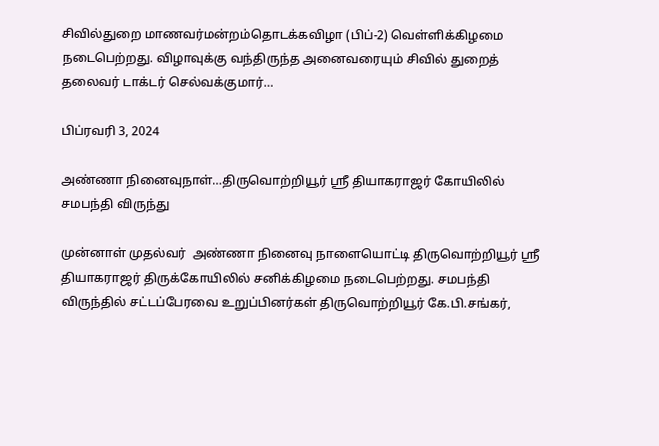சிவில்துறை மாணவர்மன்றம்தொடக்கவிழா (பிப்-2) வெள்ளிக்கிழமை நடைபெற்றது. விழாவுக்கு வந்திருந்த அனைவரையும் சிவில் துறைத் தலைவர் டாக்டர் செல்வக்குமார்…

பிப்ரவரி 3, 2024

அண்ணா நினைவுநாள்…திருவொற்றியூர் ஸ்ரீ தியாகராஜர் கோயிலில் சமபந்தி விருந்து

முன்னாள் முதல்வர்  அண்ணா நினைவு நாளையொட்டி திருவொற்றியூர் ஸ்ரீ தியாகராஜர் திருக்கோயிலில் சனிக்கிழமை நடைபெற்றது. சமபந்தி விருந்தில் சட்டப்பேரவை உறுப்பினர்கள் திருவொற்றியூர் கே.பி.சங்கர்,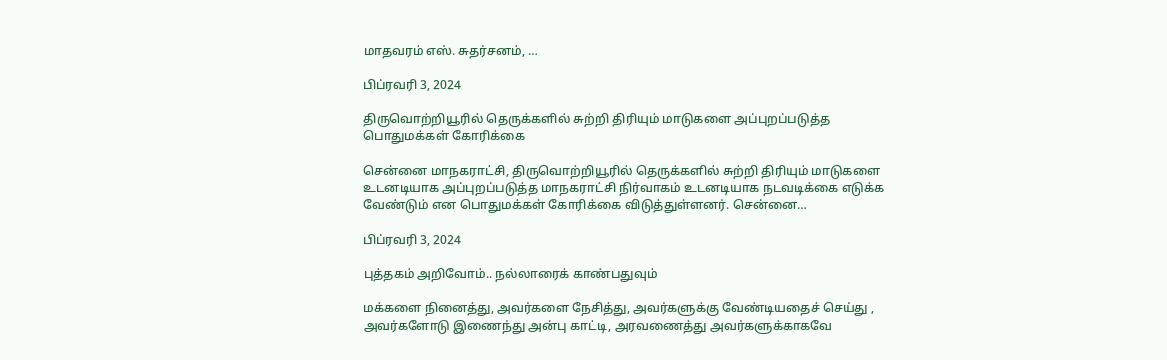மாதவரம் எஸ். சுதர்சனம், …

பிப்ரவரி 3, 2024

திருவொற்றியூரில் தெருக்களில் சுற்றி திரியும் மாடுகளை அப்புறப்படுத்த பொதுமக்கள் கோரிக்கை

சென்னை மாநகராட்சி, திருவொற்றியூரில் தெருக்களில் சுற்றி திரியும் மாடுகளை உடனடியாக அப்புறப்படுத்த மாநகராட்சி நிர்வாகம் உடனடியாக நடவடிக்கை எடுக்க வேண்டும் என பொதுமக்கள் கோரிக்கை விடுத்துள்ளனர். சென்னை…

பிப்ரவரி 3, 2024

புத்தகம் அறிவோம்.. நல்லாரைக் காண்பதுவும்

மக்களை நினைத்து, அவர்களை நேசித்து, அவர்களுக்கு வேண்டியதைச் செய்து , அவர்களோடு இணைந்து அன்பு காட்டி, அரவணைத்து அவர்களுக்காகவே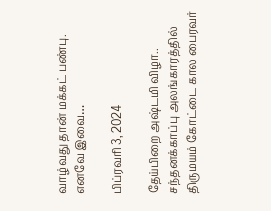வாழ்வது தான் மக்கட் பண்பு. எனவே இவை…

பிப்ரவரி 3, 2024

தேய்பிறை அஷ்டமி விழா.. சந்தனக்காப்பு அலங்காரத்தில் திருமயம் கோட்டை கால பைரவர்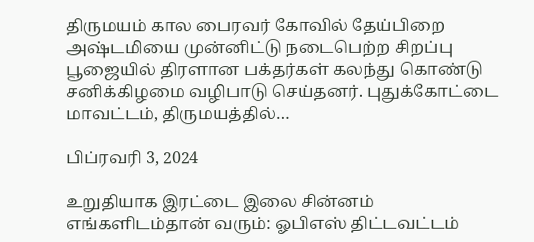திருமயம் கால பைரவர் கோவில் தேய்பிறை அஷ்டமியை முன்னிட்டு நடைபெற்ற சிறப்பு பூஜையில் திரளான பக்தர்கள் கலந்து கொண்டு சனிக்கிழமை வழிபாடு செய்தனர். புதுக்கோட்டை மாவட்டம், திருமயத்தில்…

பிப்ரவரி 3, 2024

உறுதியாக இரட்டை இலை சின்னம் எங்களிடம்தான் வரும்: ஓபிஎஸ் திட்டவட்டம்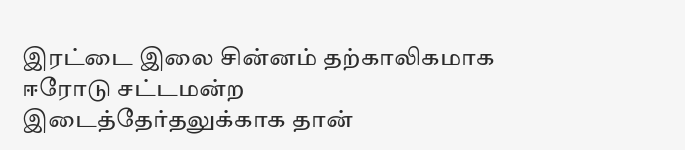இரட்டை இலை சின்னம் தற்காலிகமாக ஈரோடு சட்டமன்ற இடைத்தேர்தலுக்காக தான்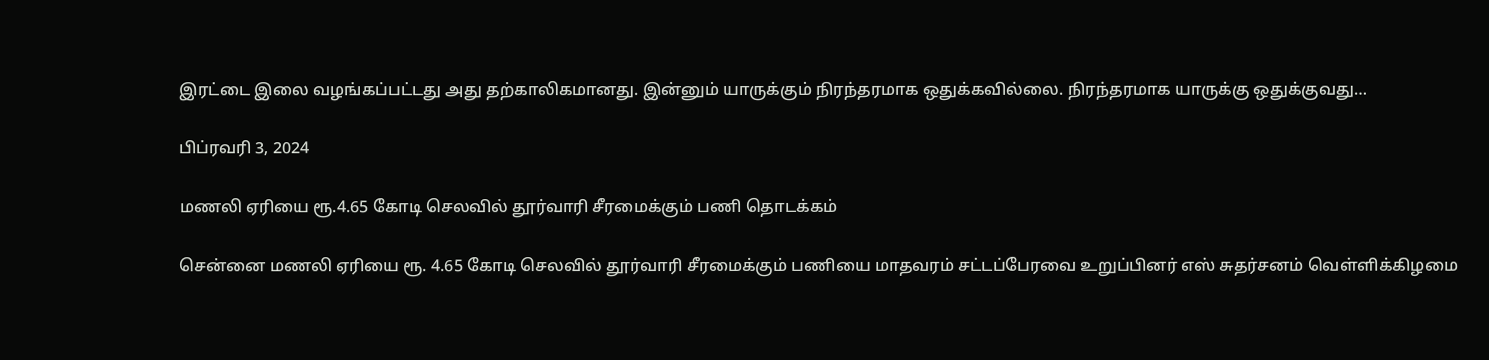இரட்டை இலை வழங்கப்பட்டது அது தற்காலிகமானது. இன்னும் யாருக்கும் நிரந்தரமாக ஒதுக்கவில்லை. நிரந்தரமாக யாருக்கு ஒதுக்குவது…

பிப்ரவரி 3, 2024

மணலி ஏரியை ரூ.4.65 கோடி செலவில் தூர்வாரி சீரமைக்கும் பணி தொடக்கம்

சென்னை மணலி ஏரியை ரூ. 4.65 கோடி செலவில் தூர்வாரி சீரமைக்கும் பணியை மாதவரம் சட்டப்பேரவை உறுப்பினர் எஸ் சுதர்சனம் வெள்ளிக்கிழமை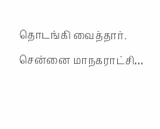தொடங்கி வைத்தார்.  சென்னை மாநகராட்சி…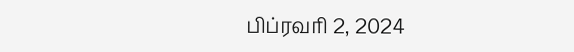பிப்ரவரி 2, 2024